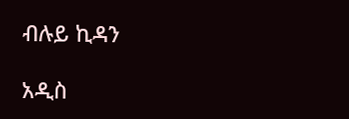ብሉይ ኪዳን

አዲስ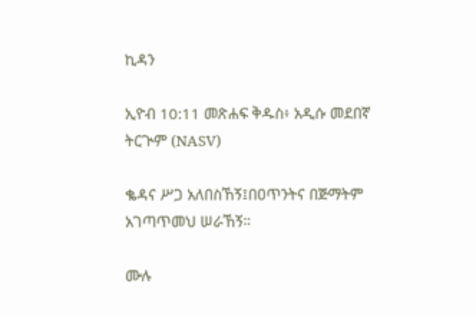ኪዳን

ኢዮብ 10:11 መጽሐፍ ቅዱስ፥ አዲሱ መደበኛ ትርጒም (NASV)

ቈዳና ሥጋ አለበስኸኝ፤በዐጥንትና በጅማትም አገጣጥመህ ሠራኸኝ።

ሙሉ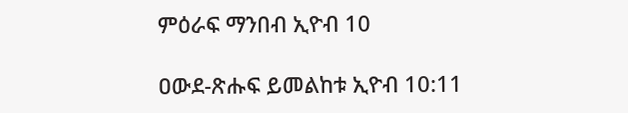ምዕራፍ ማንበብ ኢዮብ 10

ዐውደ-ጽሑፍ ይመልከቱ ኢዮብ 10:11